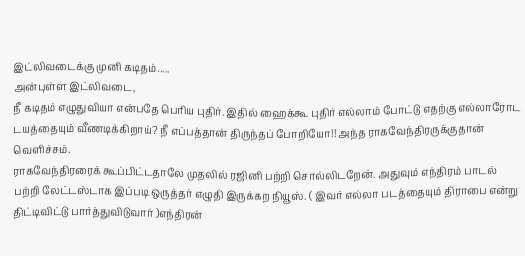இட்லிவடைக்கு முனி கடிதம்.....
அன்புள்ள இட்லிவடை,
நீ கடிதம் எழுதுவியா என்பதே பெரிய புதிர். இதில் ஹைக்கூ புதிர் எல்லாம் போட்டு எதற்கு எல்லாரோட டயத்தையும் வீணடிக்கிறாய்? நீ எப்பத்தான் திருந்தப் போறியோ!! அந்த ராகவேந்திரருக்குதான் வெளிச்சம்.
ராகவேந்திரரைக் கூப்பிட்டதாலே முதலில் ரஜினி பற்றி சொல்லிடறேன். அதுவும் எந்திரம் பாடல் பற்றி லேட்டஸ்டாக இப்படி ஒருத்தர் எழுதி இருக்கற நியூஸ். ( இவர் எல்லா படத்தையும் திராபை என்று திட்டிவிட்டு பார்த்துவிடுவார் )எந்திரன்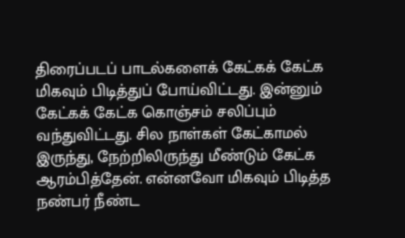திரைப்படப் பாடல்களைக் கேட்கக் கேட்க மிகவும் பிடித்துப் போய்விட்டது. இன்னும் கேட்கக் கேட்க கொஞ்சம் சலிப்பும் வந்துவிட்டது. சில நாள்கள் கேட்காமல் இருந்து, நேற்றிலிருந்து மீண்டும் கேட்க ஆரம்பித்தேன். என்னவோ மிகவும் பிடித்த நண்பர் நீண்ட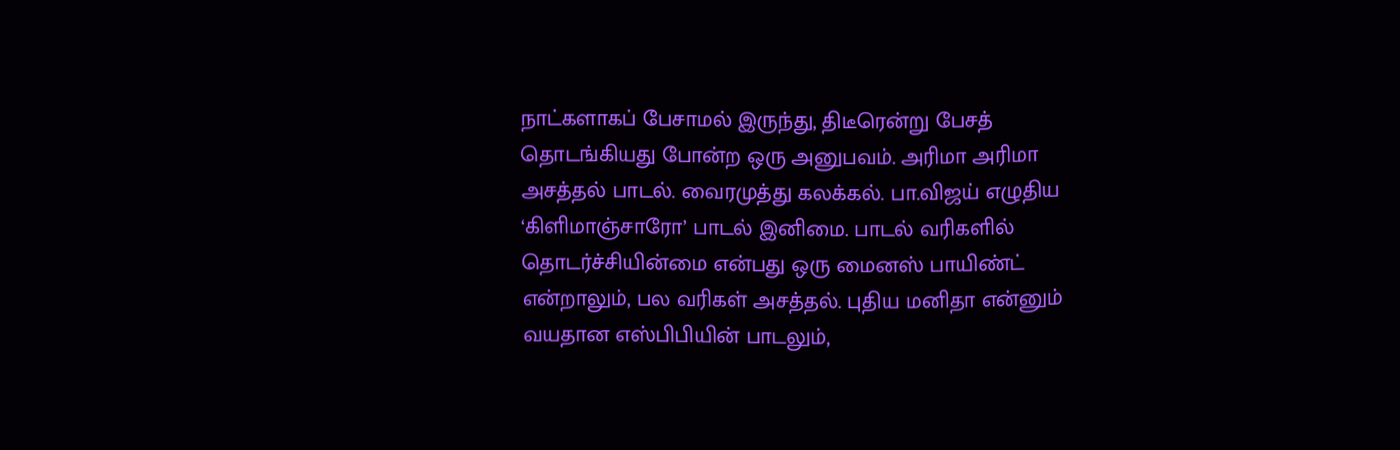நாட்களாகப் பேசாமல் இருந்து, திடீரென்று பேசத் தொடங்கியது போன்ற ஒரு அனுபவம். அரிமா அரிமா அசத்தல் பாடல். வைரமுத்து கலக்கல். பா.விஜய் எழுதிய ‘கிளிமாஞ்சாரோ’ பாடல் இனிமை. பாடல் வரிகளில் தொடர்ச்சியின்மை என்பது ஒரு மைனஸ் பாயிண்ட் என்றாலும், பல வரிகள் அசத்தல். புதிய மனிதா என்னும் வயதான எஸ்பிபியின் பாடலும்,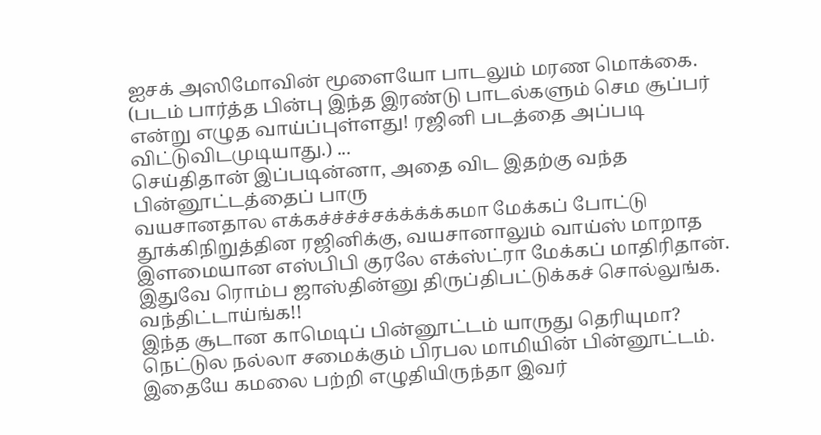ஐசக் அஸிமோவின் மூளையோ பாடலும் மரண மொக்கை. (படம் பார்த்த பின்பு இந்த இரண்டு பாடல்களும் செம சூப்பர் என்று எழுத வாய்ப்புள்ளது! ரஜினி படத்தை அப்படி விட்டுவிடமுடியாது.) ...
செய்திதான் இப்படின்னா, அதை விட இதற்கு வந்த பின்னூட்டத்தைப் பாரு
வயசானதால எக்கச்ச்ச்ச்சக்க்க்க்கமா மேக்கப் போட்டு தூக்கிநிறுத்தின ரஜினிக்கு, வயசானாலும் வாய்ஸ் மாறாத இளமையான எஸ்பிபி குரலே எக்ஸ்ட்ரா மேக்கப் மாதிரிதான். இதுவே ரொம்ப ஜாஸ்தின்னு திருப்திபட்டுக்கச் சொல்லுங்க. வந்திட்டாய்ங்க!!
இந்த சூடான காமெடிப் பின்னூட்டம் யாருது தெரியுமா? நெட்டுல நல்லா சமைக்கும் பிரபல மாமியின் பின்னூட்டம். இதையே கமலை பற்றி எழுதியிருந்தா இவர்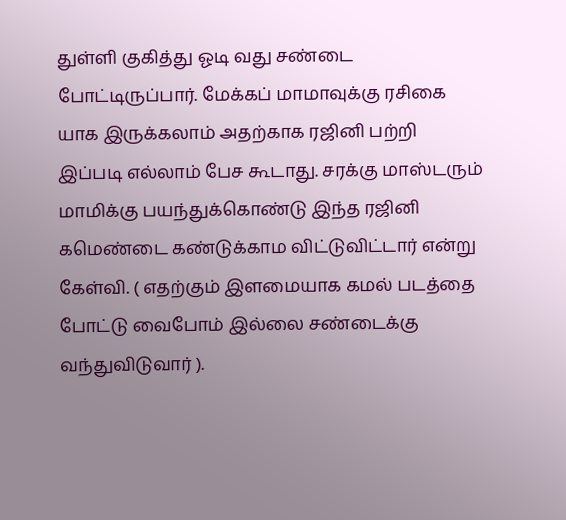துள்ளி குகித்து ஓடி வது சண்டை போட்டிருப்பார். மேக்கப் மாமாவுக்கு ரசிகை யாக இருக்கலாம் அதற்காக ரஜினி பற்றி இப்படி எல்லாம் பேச கூடாது. சரக்கு மாஸ்டரும் மாமிக்கு பயந்துக்கொண்டு இந்த ரஜினி கமெண்டை கண்டுக்காம விட்டுவிட்டார் என்று கேள்வி. ( எதற்கும் இளமையாக கமல் படத்தை போட்டு வைபோம் இல்லை சண்டைக்கு வந்துவிடுவார் ).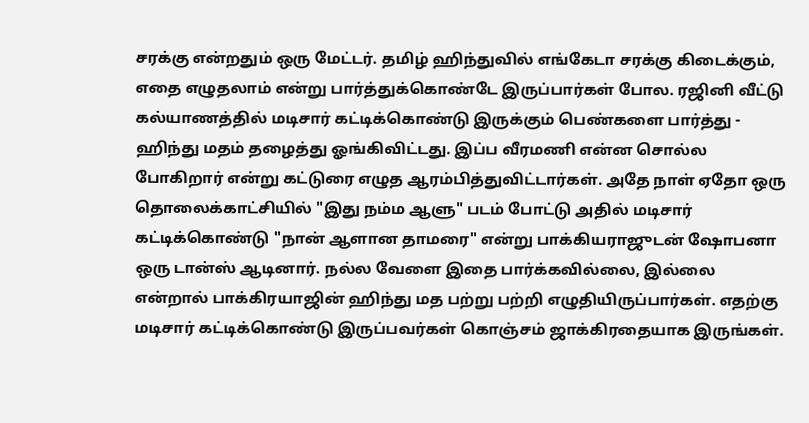சரக்கு என்றதும் ஒரு மேட்டர். தமிழ் ஹிந்துவில் எங்கேடா சரக்கு கிடைக்கும், எதை எழுதலாம் என்று பார்த்துக்கொண்டே இருப்பார்கள் போல. ரஜினி வீட்டு கல்யாணத்தில் மடிசார் கட்டிக்கொண்டு இருக்கும் பெண்களை பார்த்து - ஹிந்து மதம் தழைத்து ஓங்கிவிட்டது. இப்ப வீரமணி என்ன சொல்ல போகிறார் என்று கட்டுரை எழுத ஆரம்பித்துவிட்டார்கள். அதே நாள் ஏதோ ஒரு தொலைக்காட்சியில் "இது நம்ம ஆளு" படம் போட்டு அதில் மடிசார் கட்டிக்கொண்டு "நான் ஆளான தாமரை" என்று பாக்கியராஜுடன் ஷோபனா ஒரு டான்ஸ் ஆடினார். நல்ல வேளை இதை பார்க்கவில்லை, இல்லை என்றால் பாக்கிரயாஜின் ஹிந்து மத பற்று பற்றி எழுதியிருப்பார்கள். எதற்கு மடிசார் கட்டிக்கொண்டு இருப்பவர்கள் கொஞ்சம் ஜாக்கிரதையாக இருங்கள்.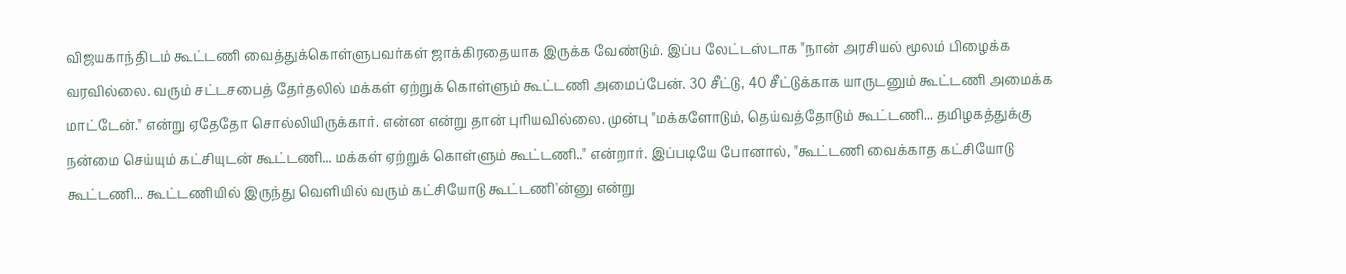விஜயகாந்திடம் கூட்டணி வைத்துக்கொள்ளுபவர்கள் ஜாக்கிரதையாக இருக்க வேண்டும். இப்ப லேட்டஸ்டாக "நான் அரசியல் மூலம் பிழைக்க வரவில்லை. வரும் சட்டசபைத் தேர்தலில் மக்கள் ஏற்றுக் கொள்ளும் கூட்டணி அமைப்பேன். 30 சீட்டு, 40 சீட்டுக்காக யாருடனும் கூட்டணி அமைக்க மாட்டேன்." என்று ஏதேதோ சொல்லியிருக்கார். என்ன என்று தான் புரியவில்லை. முன்பு "மக்களோடும், தெய்வத்தோடும் கூட்டணி... தமிழகத்துக்கு நன்மை செய்யும் கட்சியுடன் கூட்டணி... மக்கள் ஏற்றுக் கொள்ளும் கூட்டணி.." என்றார். இப்படியே போனால், "கூட்டணி வைக்காத கட்சியோடு கூட்டணி... கூட்டணியில் இருந்து வெளியில் வரும் கட்சியோடு கூட்டணி'ன்னு என்று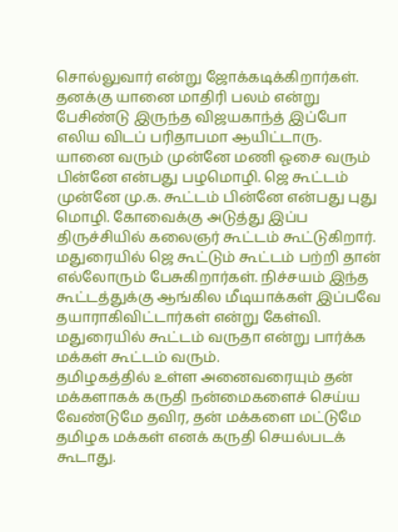சொல்லுவார் என்று ஜோக்கடிக்கிறார்கள். தனக்கு யானை மாதிரி பலம் என்று பேசிண்டு இருந்த விஜயகாந்த் இப்போ எலிய விடப் பரிதாபமா ஆயிட்டாரு.
யானை வரும் முன்னே மணி ஓசை வரும் பின்னே என்பது பழமொழி. ஜெ கூட்டம் முன்னே மு.க. கூட்டம் பின்னே என்பது புது மொழி. கோவைக்கு அடுத்து இப்ப திருச்சியில் கலைஞர் கூட்டம் கூட்டுகிறார். மதுரையில் ஜெ கூட்டும் கூட்டம் பற்றி தான் எல்லோரும் பேசுகிறார்கள். நிச்சயம் இந்த கூட்டத்துக்கு ஆங்கில மீடியாக்கள் இப்பவே தயாராகிவிட்டார்கள் என்று கேள்வி. மதுரையில் கூட்டம் வருதா என்று பார்க்க மக்கள் கூட்டம் வரும்.
தமிழகத்தில் உள்ள அனைவரையும் தன் மக்களாகக் கருதி நன்மைகளைச் செய்ய வேண்டுமே தவிர, தன் மக்களை மட்டுமே தமிழக மக்கள் எனக் கருதி செயல்படக் கூடாது.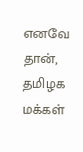எனவே தான், தமிழக மக்கள்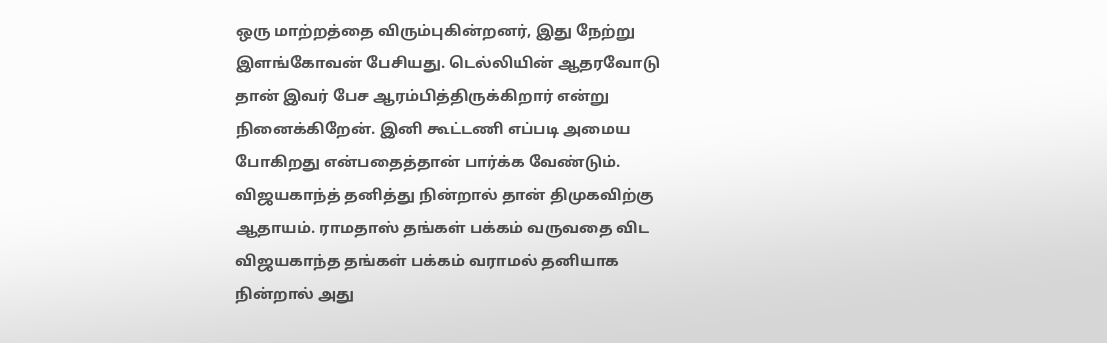ஒரு மாற்றத்தை விரும்புகின்றனர், இது நேற்று இளங்கோவன் பேசியது. டெல்லியின் ஆதரவோடு தான் இவர் பேச ஆரம்பித்திருக்கிறார் என்று நினைக்கிறேன். இனி கூட்டணி எப்படி அமைய போகிறது என்பதைத்தான் பார்க்க வேண்டும். விஜயகாந்த் தனித்து நின்றால் தான் திமுகவிற்கு ஆதாயம். ராமதாஸ் தங்கள் பக்கம் வருவதை விட விஜயகாந்த தங்கள் பக்கம் வராமல் தனியாக நின்றால் அது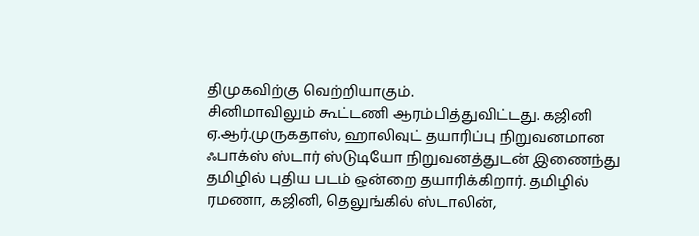திமுகவிற்கு வெற்றியாகும்.
சினிமாவிலும் கூட்டணி ஆரம்பித்துவிட்டது. கஜினி ஏ.ஆர்.முருகதாஸ், ஹாலிவுட் தயாரிப்பு நிறுவனமான ஃபாக்ஸ் ஸ்டார் ஸ்டுடியோ நிறுவனத்துடன் இணைந்து தமிழில் புதிய படம் ஒன்றை தயாரிக்கிறார். தமிழில் ரமணா, கஜினி, தெலுங்கில் ஸ்டாலின்,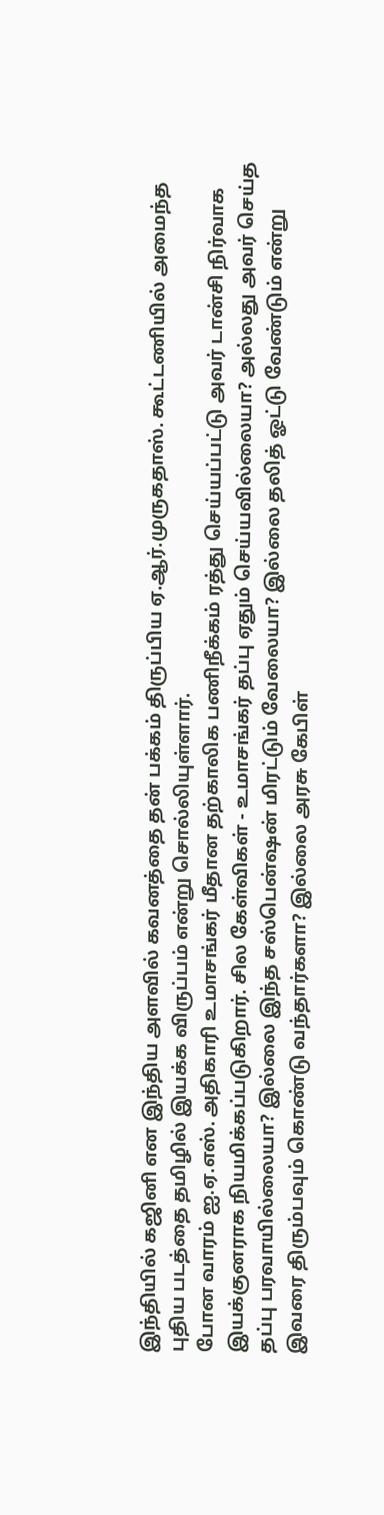இந்தியில் கஜினி என இந்திய அளவில் கவனத்தை தன் பக்கம் திருப்பிய ஏ.ஆர்.முருகதாஸ். கூட்டணியில் அமைந்த புதிய படத்தை தமிழில் இயக்க விருப்பம் என்று சொல்லியுள்ளார்.
போன வாரம் ஐ.ஏ.எஸ். அதிகாரி உமாசங்கர் மீதான தற்காலிக பணிநீக்கம் ரத்து செய்யப்பட்டு அவர் டான்சி நிர்வாக இயக்குனராக நியமிக்கப்படுகிறார். சில கேள்விகள் - உமாசங்கர் தப்பு ஏதும் செய்யவில்லையா? அல்லது அவர் செய்த தப்பு பரவாயில்லையா? இல்லை இந்த சஸ்பென்ஷன் மிரட்டும் வேலையா? இல்லை தலித் ஓட்டு வேண்டும் என்று இவரை திரும்பவும் கொண்டு வந்தார்களா? இல்லை அரசு கேபிள்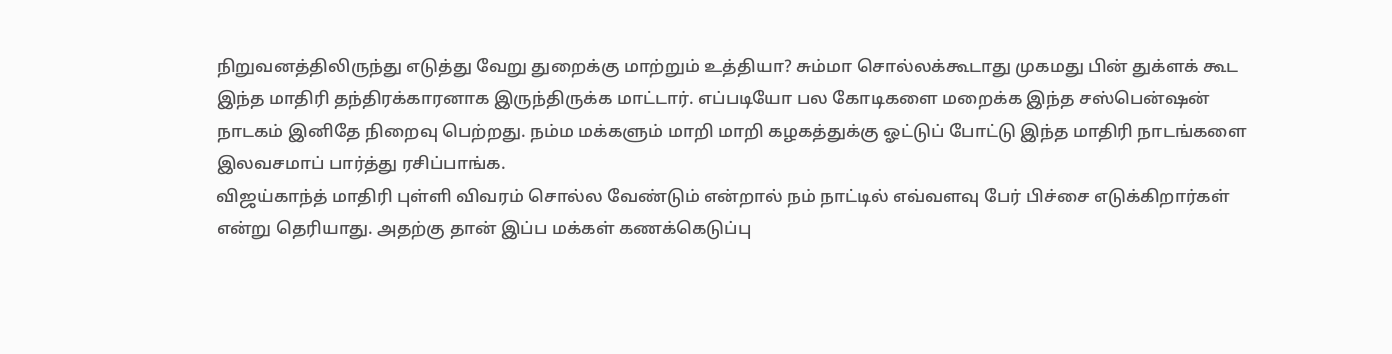நிறுவனத்திலிருந்து எடுத்து வேறு துறைக்கு மாற்றும் உத்தியா? சும்மா சொல்லக்கூடாது முகமது பின் துக்ளக் கூட இந்த மாதிரி தந்திரக்காரனாக இருந்திருக்க மாட்டார். எப்படியோ பல கோடிகளை மறைக்க இந்த சஸ்பென்ஷன் நாடகம் இனிதே நிறைவு பெற்றது. நம்ம மக்களும் மாறி மாறி கழகத்துக்கு ஓட்டுப் போட்டு இந்த மாதிரி நாடங்களை இலவசமாப் பார்த்து ரசிப்பாங்க.
விஜய்காந்த் மாதிரி புள்ளி விவரம் சொல்ல வேண்டும் என்றால் நம் நாட்டில் எவ்வளவு பேர் பிச்சை எடுக்கிறார்கள் என்று தெரியாது. அதற்கு தான் இப்ப மக்கள் கணக்கெடுப்பு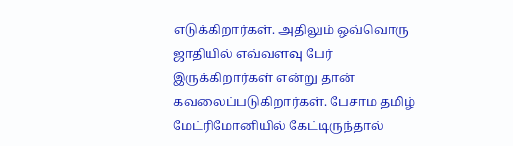எடுக்கிறார்கள். அதிலும் ஒவ்வொரு ஜாதியில் எவ்வளவு பேர் இருக்கிறார்கள் என்று தான் கவலைப்படுகிறார்கள். பேசாம தமிழ் மேட்ரிமோனியில் கேட்டிருந்தால்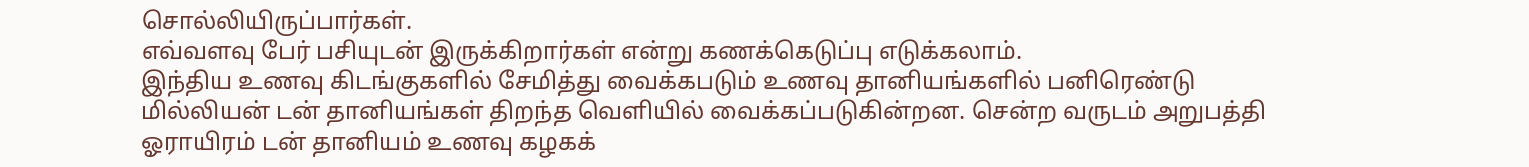சொல்லியிருப்பார்கள்.
எவ்வளவு பேர் பசியுடன் இருக்கிறார்கள் என்று கணக்கெடுப்பு எடுக்கலாம்.
இந்திய உணவு கிடங்குகளில் சேமித்து வைக்கபடும் உணவு தானியங்களில் பனிரெண்டு மில்லியன் டன் தானியங்கள் திறந்த வெளியில் வைக்கப்படுகின்றன. சென்ற வருடம் அறுபத்தி ஓராயிரம் டன் தானியம் உணவு கழகக்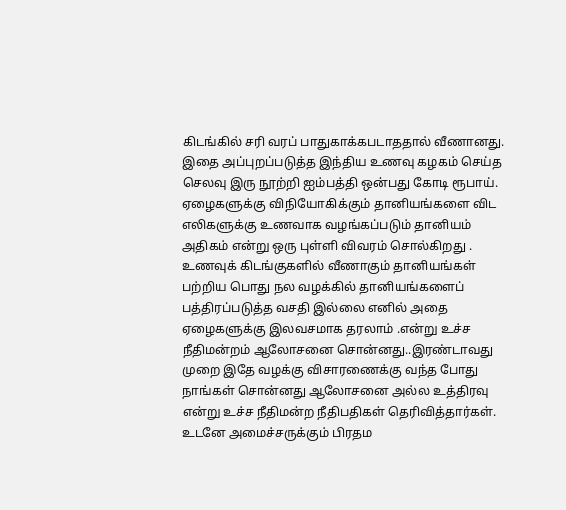கிடங்கில் சரி வரப் பாதுகாக்கபடாததால் வீணானது. இதை அப்புறப்படுத்த இந்திய உணவு கழகம் செய்த செலவு இரு நூற்றி ஐம்பத்தி ஒன்பது கோடி ரூபாய். ஏழைகளுக்கு விநியோகிக்கும் தானியங்களை விட எலிகளுக்கு உணவாக வழங்கப்படும் தானியம் அதிகம் என்று ஒரு புள்ளி விவரம் சொல்கிறது .
உணவுக் கிடங்குகளில் வீணாகும் தானியங்கள் பற்றிய பொது நல வழக்கில் தானியங்களைப் பத்திரப்படுத்த வசதி இல்லை எனில் அதை ஏழைகளுக்கு இலவசமாக தரலாம் .என்று உச்ச நீதிமன்றம் ஆலோசனை சொன்னது..இரண்டாவது முறை இதே வழக்கு விசாரணைக்கு வந்த போது நாங்கள் சொன்னது ஆலோசனை அல்ல உத்திரவு என்று உச்ச நீதிமன்ற நீதிபதிகள் தெரிவித்தார்கள். உடனே அமைச்சருக்கும் பிரதம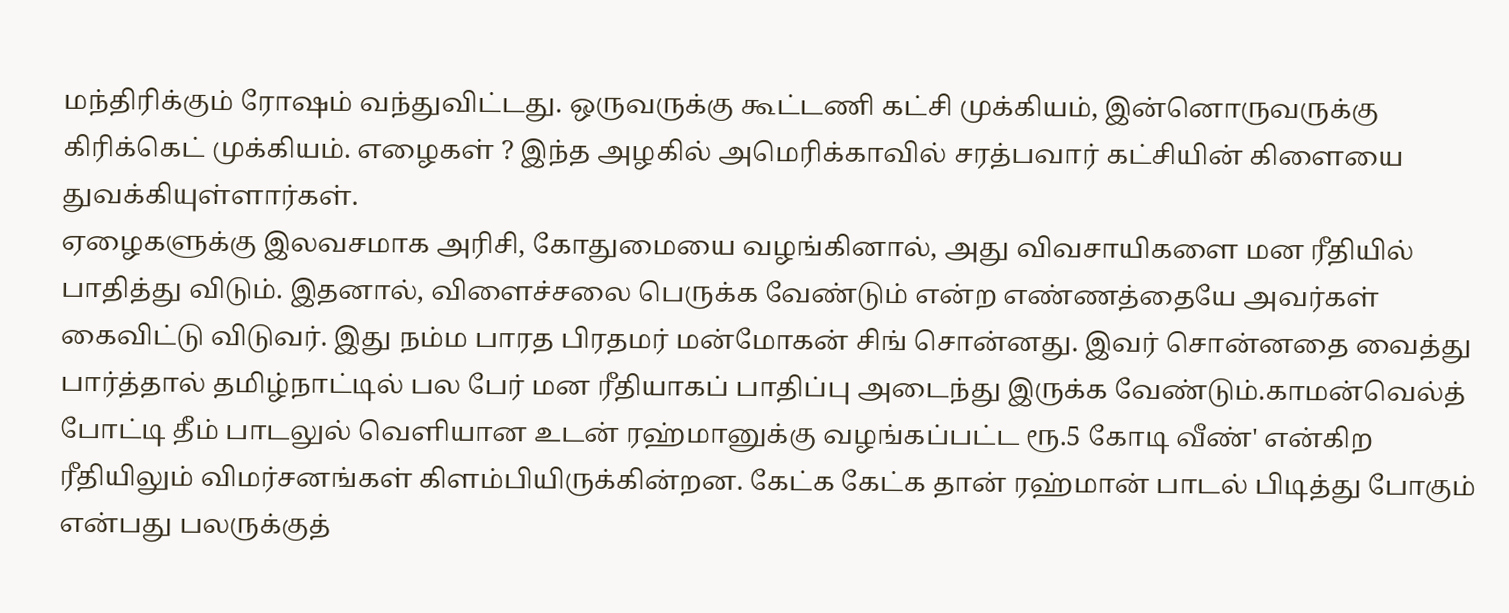மந்திரிக்கும் ரோஷம் வந்துவிட்டது. ஒருவருக்கு கூட்டணி கட்சி முக்கியம், இன்னொருவருக்கு கிரிக்கெட் முக்கியம். எழைகள் ? இந்த அழகில் அமெரிக்காவில் சரத்பவார் கட்சியின் கிளையை துவக்கியுள்ளார்கள்.
ஏழைகளுக்கு இலவசமாக அரிசி, கோதுமையை வழங்கினால், அது விவசாயிகளை மன ரீதியில் பாதித்து விடும். இதனால், விளைச்சலை பெருக்க வேண்டும் என்ற எண்ணத்தையே அவர்கள் கைவிட்டு விடுவர். இது நம்ம பாரத பிரதமர் மன்மோகன் சிங் சொன்னது. இவர் சொன்னதை வைத்து பார்த்தால் தமிழ்நாட்டில் பல பேர் மன ரீதியாகப் பாதிப்பு அடைந்து இருக்க வேண்டும்.காமன்வெல்த் போட்டி தீம் பாடலுல் வெளியான உடன் ரஹ்மானுக்கு வழங்கப்பட்ட ரூ.5 கோடி வீண்' என்கிற ரீதியிலும் விமர்சனங்கள் கிளம்பியிருக்கின்றன. கேட்க கேட்க தான் ரஹ்மான் பாடல் பிடித்து போகும் என்பது பலருக்குத்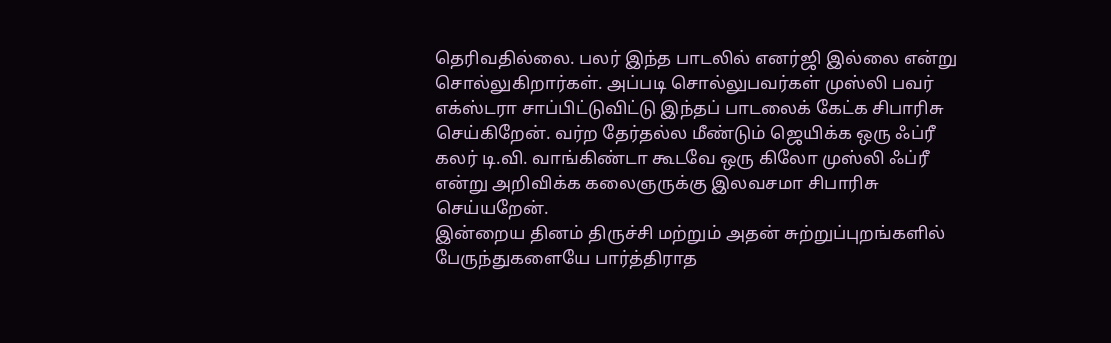தெரிவதில்லை. பலர் இந்த பாடலில் எனர்ஜி இல்லை என்று சொல்லுகிறார்கள். அப்படி சொல்லுபவர்கள் முஸ்லி பவர் எக்ஸ்டரா சாப்பிட்டுவிட்டு இந்தப் பாடலைக் கேட்க சிபாரிசு செய்கிறேன். வர்ற தேர்தல்ல மீண்டும் ஜெயிக்க ஒரு ஃப்ரீ கலர் டி.வி. வாங்கிண்டா கூடவே ஒரு கிலோ முஸ்லி ஃப்ரீ என்று அறிவிக்க கலைஞருக்கு இலவசமா சிபாரிசு செய்யறேன்.
இன்றைய தினம் திருச்சி மற்றும் அதன் சுற்றுப்புறங்களில் பேருந்துகளையே பார்த்திராத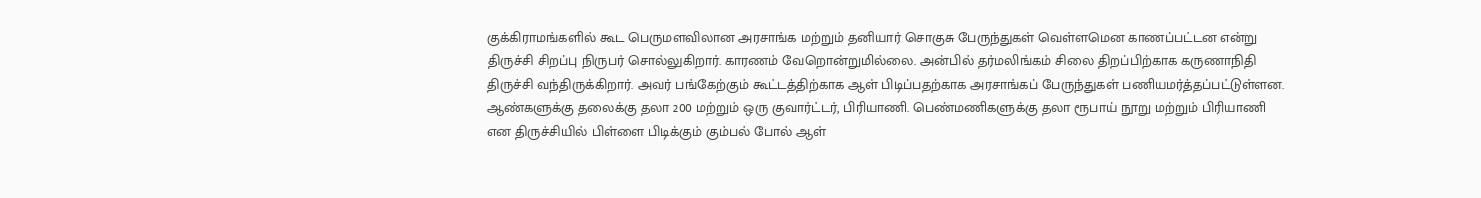குக்கிராமங்களில் கூட பெருமளவிலான அரசாங்க மற்றும் தனியார் சொகுசு பேருந்துகள் வெள்ளமென காணப்பட்டன என்று திருச்சி சிறப்பு நிருபர் சொல்லுகிறார். காரணம் வேறொன்றுமில்லை. அன்பில் தர்மலிங்கம் சிலை திறப்பிற்காக கருணாநிதி திருச்சி வந்திருக்கிறார். அவர் பங்கேற்கும் கூட்டத்திற்காக ஆள் பிடிப்பதற்காக அரசாங்கப் பேருந்துகள் பணியமர்த்தப்பட்டுள்ளன. ஆண்களுக்கு தலைக்கு தலா 200 மற்றும் ஒரு குவார்ட்டர், பிரியாணி. பெண்மணிகளுக்கு தலா ரூபாய் நூறு மற்றும் பிரியாணி என திருச்சியில் பிள்ளை பிடிக்கும் கும்பல் போல் ஆள்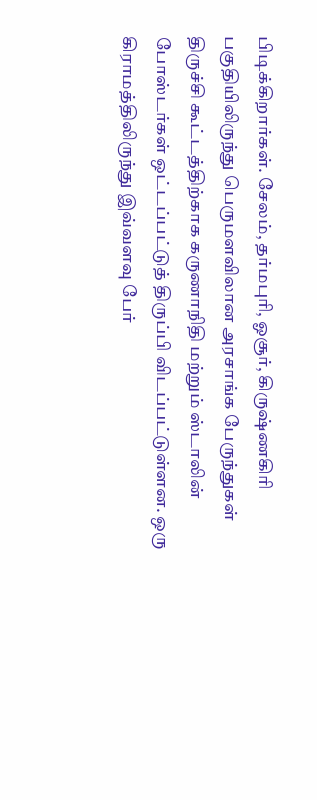பிடிக்கிறார்கள். சேலம், தர்மபுரி, ஓசூர், கிருஷ்ணகிரி பகுதியிலிருந்து பெருமளவிலான அரசாங்க பேருந்துகள் திருச்சி கூட்டத்திற்காக கருணாநிதி மற்றும் ஸ்டாலின் போஸ்டர்கள் ஒட்டப்பட்டுத் திருப்பி விடப்பட்டுள்ளன. ஒரு கிராமத்திலிருந்து இவ்வளவு பேர்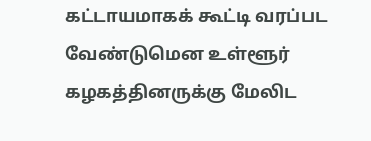கட்டாயமாகக் கூட்டி வரப்பட வேண்டுமென உள்ளூர் கழகத்தினருக்கு மேலிட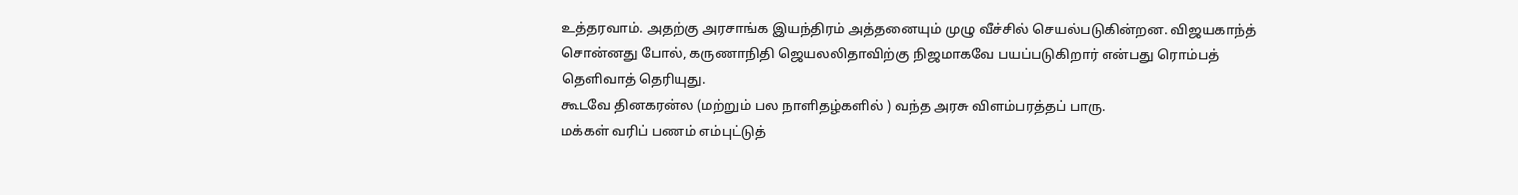உத்தரவாம். அதற்கு அரசாங்க இயந்திரம் அத்தனையும் முழு வீச்சில் செயல்படுகின்றன. விஜயகாந்த் சொன்னது போல், கருணாநிதி ஜெயலலிதாவிற்கு நிஜமாகவே பயப்படுகிறார் என்பது ரொம்பத் தெளிவாத் தெரியுது.
கூடவே தினகரன்ல (மற்றும் பல நாளிதழ்களில் ) வந்த அரசு விளம்பரத்தப் பாரு.
மக்கள் வரிப் பணம் எம்புட்டுத்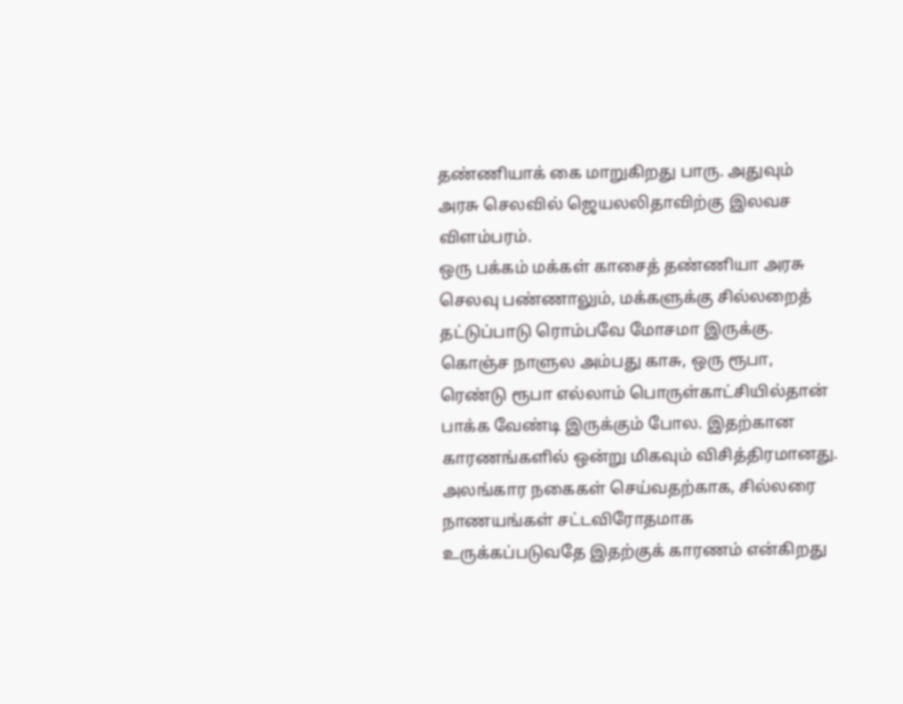தண்ணியாக் கை மாறுகிறது பாரு. அதுவும் அரசு செலவில் ஜெயலலிதாவிற்கு இலவச விளம்பரம்.
ஒரு பக்கம் மக்கள் காசைத் தண்ணியா அரசு செலவு பண்ணாலும், மக்களுக்கு சில்லறைத் தட்டுப்பாடு ரொம்பவே மோசமா இருக்கு. கொஞ்ச நாளுல அம்பது காசு, ஒரு ரூபா, ரெண்டு ரூபா எல்லாம் பொருள்காட்சியில்தான் பாக்க வேண்டி இருக்கும் போல. இதற்கான காரணங்களில் ஒன்று மிகவும் விசித்திரமானது. அலங்கார நகைகள் செய்வதற்காக, சில்லரை நாணயங்கள் சட்டவிரோதமாக உருக்கப்படுவதே இதற்குக் காரணம் என்கிறது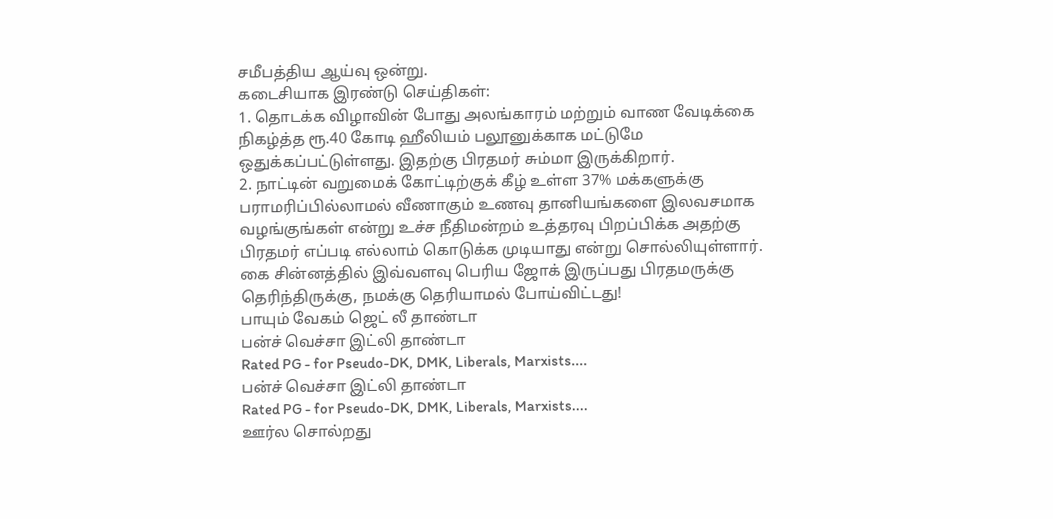சமீபத்திய ஆய்வு ஒன்று.
கடைசியாக இரண்டு செய்திகள்:
1. தொடக்க விழாவின் போது அலங்காரம் மற்றும் வாண வேடிக்கை நிகழ்த்த ரூ.40 கோடி ஹீலியம் பலூனுக்காக மட்டுமே ஒதுக்கப்பட்டுள்ளது. இதற்கு பிரதமர் சும்மா இருக்கிறார்.
2. நாட்டின் வறுமைக் கோட்டிற்குக் கீழ் உள்ள 37% மக்களுக்கு பராமரிப்பில்லாமல் வீணாகும் உணவு தானியங்களை இலவசமாக வழங்குங்கள் என்று உச்ச நீதிமன்றம் உத்தரவு பிறப்பிக்க அதற்கு பிரதமர் எப்படி எல்லாம் கொடுக்க முடியாது என்று சொல்லியுள்ளார்.
கை சின்னத்தில் இவ்வளவு பெரிய ஜோக் இருப்பது பிரதமருக்கு தெரிந்திருக்கு, நமக்கு தெரியாமல் போய்விட்டது!
பாயும் வேகம் ஜெட் லீ தாண்டா
பன்ச் வெச்சா இட்லி தாண்டா
Rated PG - for Pseudo-DK, DMK, Liberals, Marxists....
பன்ச் வெச்சா இட்லி தாண்டா
Rated PG - for Pseudo-DK, DMK, Liberals, Marxists....
ஊர்ல சொல்றது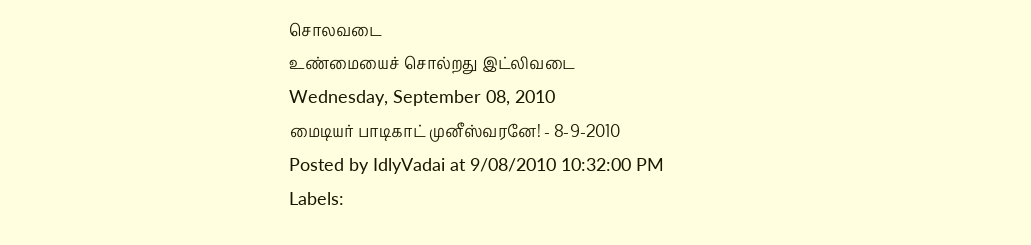சொலவடை
உண்மையைச் சொல்றது இட்லிவடை
Wednesday, September 08, 2010
மைடியர் பாடிகாட் முனீஸ்வரனே! - 8-9-2010
Posted by IdlyVadai at 9/08/2010 10:32:00 PM
Labels: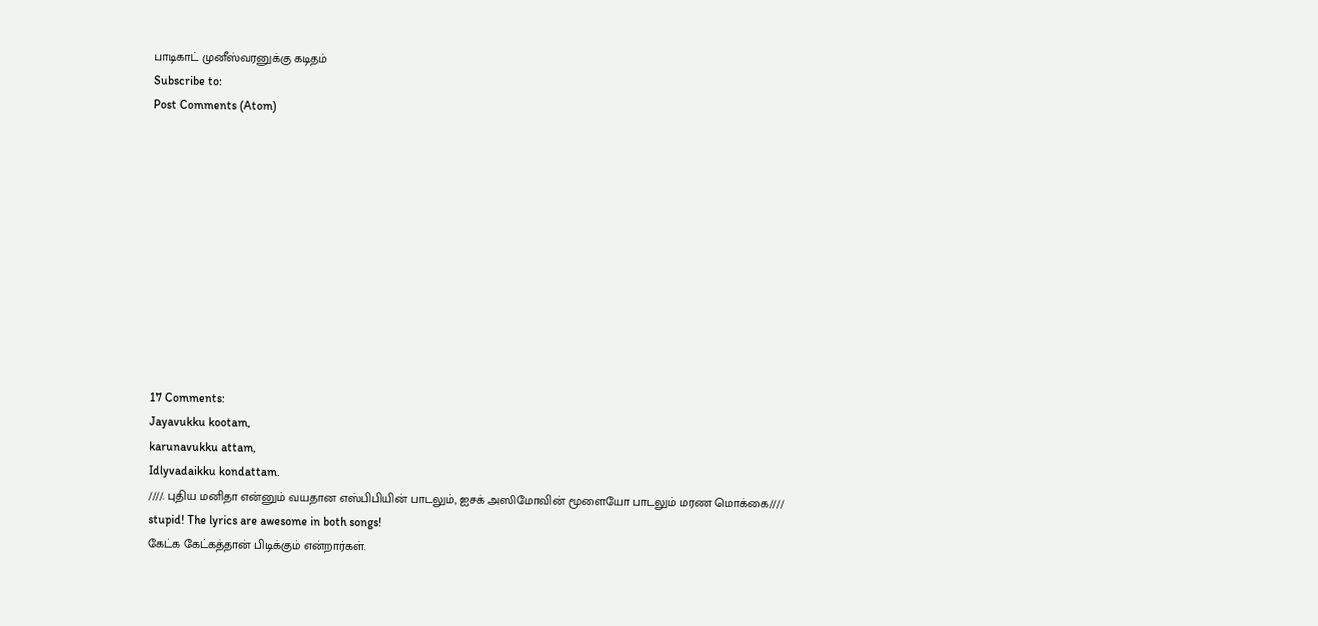பாடிகாட் முனீஸ்வரனுக்கு கடிதம்
Subscribe to:
Post Comments (Atom)











17 Comments:
Jayavukku kootam,
karunavukku attam,
Idlyvadaikku kondattam.
////. புதிய மனிதா என்னும் வயதான எஸ்பிபியின் பாடலும், ஐசக் அஸிமோவின் மூளையோ பாடலும் மரண மொக்கை////
stupid! The lyrics are awesome in both songs!
கேட்க கேட்கத்தான் பிடிக்கும் என்றார்கள்.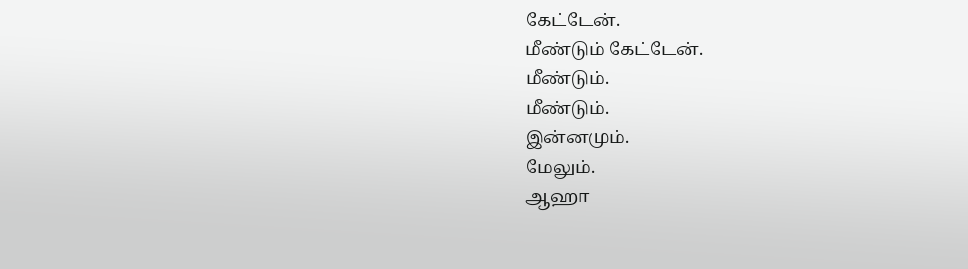கேட்டேன்.
மீண்டும் கேட்டேன்.
மீண்டும்.
மீண்டும்.
இன்னமும்.
மேலும்.
ஆஹா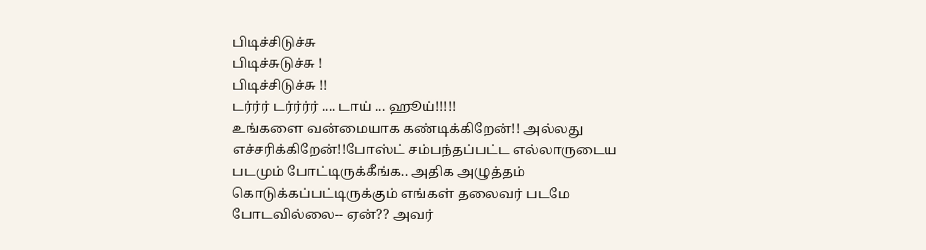பிடிச்சிடுச்சு
பிடிச்சுடுச்சு !
பிடிச்சிடுச்சு !!
டர்ர்ர் டர்ர்ர்ர் .... டாய் ... ஹூய்!!!!!
உங்களை வன்மையாக கண்டிக்கிறேன்!! அல்லது எச்சரிக்கிறேன்!!போஸ்ட் சம்பந்தப்பட்ட எல்லாருடைய படமும் போட்டிருக்கீங்க.. அதிக அழுத்தம் கொடுக்கப்பட்டிருக்கும் எங்கள் தலைவர் படமே போடவில்லை-- ஏன்?? அவர்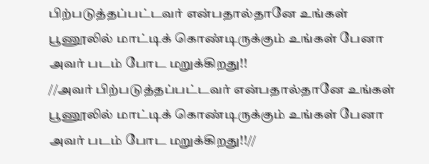பிற்படுத்தப்பட்டவர் என்பதால்தானே உங்கள் பூணூலில் மாட்டிக் கொண்டிருக்கும் உங்கள் பேனா அவர் படம் போட மறுக்கிறது!!
//அவர் பிற்படுத்தப்பட்டவர் என்பதால்தானே உங்கள் பூணூலில் மாட்டிக் கொண்டிருக்கும் உங்கள் பேனா அவர் படம் போட மறுக்கிறது!!//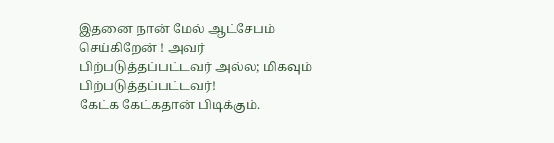இதனை நான் மேல் ஆட்சேபம் செய்கிறேன் ! அவர் பிற்படுத்தப்பட்டவர் அல்ல; மிகவும் பிற்படுத்தப்பட்டவர்!
கேட்க கேட்கதான் பிடிக்கும்.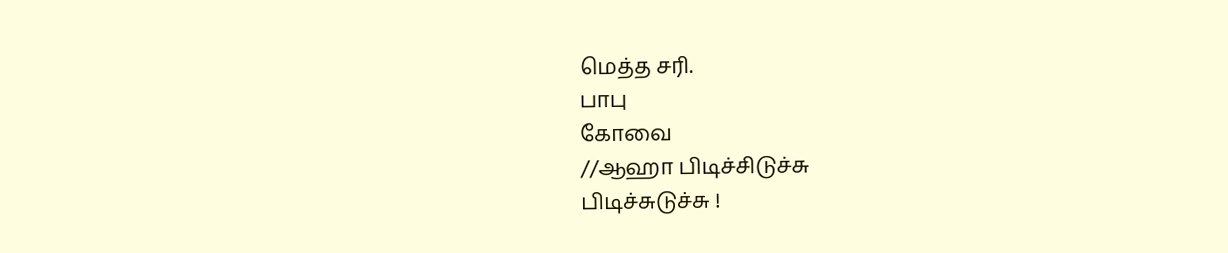மெத்த சரி.
பாபு
கோவை
//ஆஹா பிடிச்சிடுச்சு
பிடிச்சுடுச்சு !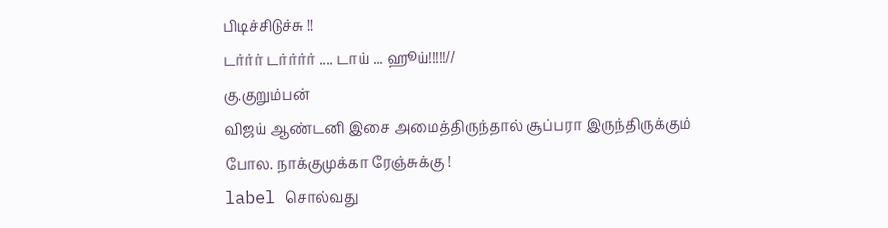பிடிச்சிடுச்சு !!
டர்ர்ர் டர்ர்ர்ர் .... டாய் ... ஹூய்!!!!!//
கு.குறும்பன்
விஜய் ஆண்டனி இசை அமைத்திருந்தால் சூப்பரா இருந்திருக்கும் போல. நாக்குமுக்கா ரேஞ்சுக்கு !
label சொல்வது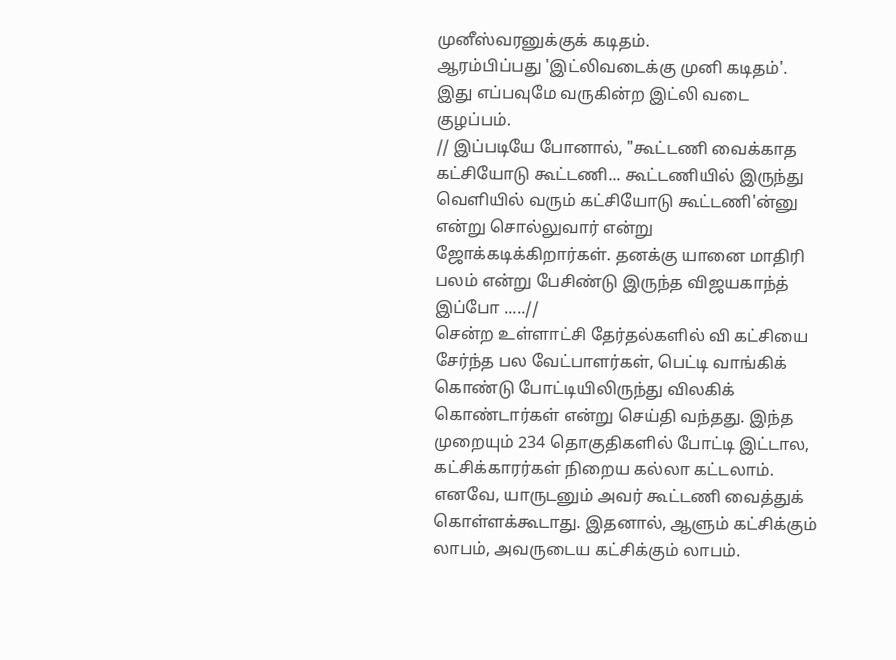முனீஸ்வரனுக்குக் கடிதம்.
ஆரம்பிப்பது 'இட்லிவடைக்கு முனி கடிதம்'.
இது எப்பவுமே வருகின்ற இட்லி வடை குழப்பம்.
// இப்படியே போனால், "கூட்டணி வைக்காத கட்சியோடு கூட்டணி... கூட்டணியில் இருந்து வெளியில் வரும் கட்சியோடு கூட்டணி'ன்னு என்று சொல்லுவார் என்று ஜோக்கடிக்கிறார்கள். தனக்கு யானை மாதிரி பலம் என்று பேசிண்டு இருந்த விஜயகாந்த் இப்போ .....//
சென்ற உள்ளாட்சி தேர்தல்களில் வி கட்சியை சேர்ந்த பல வேட்பாளர்கள், பெட்டி வாங்கிக் கொண்டு போட்டியிலிருந்து விலகிக் கொண்டார்கள் என்று செய்தி வந்தது. இந்த முறையும் 234 தொகுதிகளில் போட்டி இட்டால, கட்சிக்காரர்கள் நிறைய கல்லா கட்டலாம். எனவே, யாருடனும் அவர் கூட்டணி வைத்துக் கொள்ளக்கூடாது. இதனால், ஆளும் கட்சிக்கும் லாபம், அவருடைய கட்சிக்கும் லாபம்.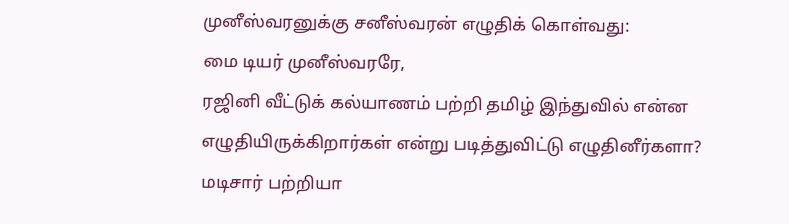முனீஸ்வரனுக்கு சனீஸ்வரன் எழுதிக் கொள்வது:
மை டியர் முனீஸ்வரரே,
ரஜினி வீட்டுக் கல்யாணம் பற்றி தமிழ் இந்துவில் என்ன எழுதியிருக்கிறார்கள் என்று படித்துவிட்டு எழுதினீர்களா?
மடிசார் பற்றியா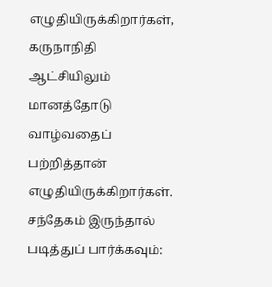எழுதியிருக்கிறார்கள், கருநாநிதி ஆட்சியிலும் மானத்தோடு வாழ்வதைப் பற்றித்தான் எழுதியிருக்கிறார்கள்.
சந்தேகம் இருந்தால் படித்துப் பார்க்கவும்: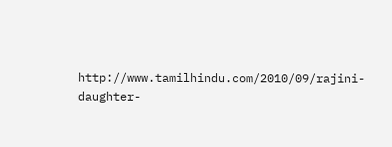http://www.tamilhindu.com/2010/09/rajini-daughter-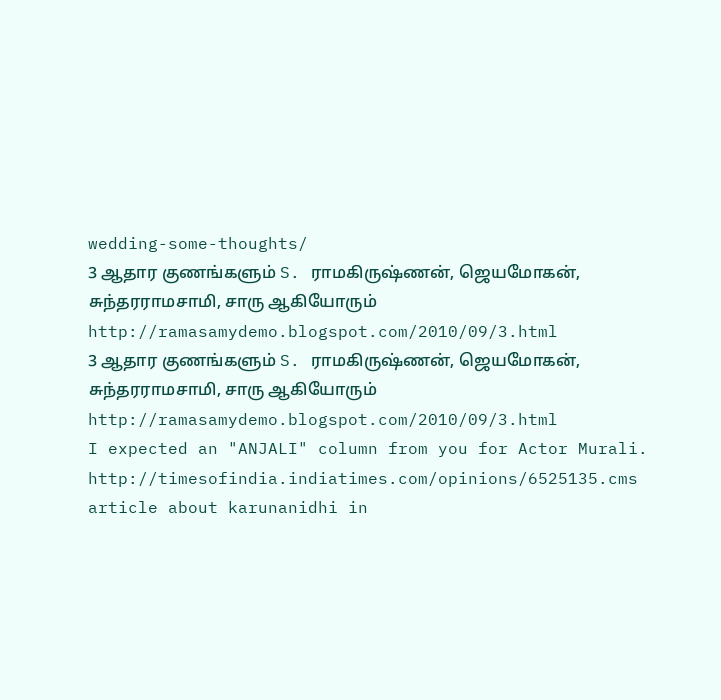wedding-some-thoughts/
3 ஆதார குணங்களும் S. ராமகிருஷ்ணன், ஜெயமோகன், சுந்தரராமசாமி, சாரு ஆகியோரும்
http://ramasamydemo.blogspot.com/2010/09/3.html
3 ஆதார குணங்களும் S. ராமகிருஷ்ணன், ஜெயமோகன், சுந்தரராமசாமி, சாரு ஆகியோரும்
http://ramasamydemo.blogspot.com/2010/09/3.html
I expected an "ANJALI" column from you for Actor Murali.
http://timesofindia.indiatimes.com/opinions/6525135.cms
article about karunanidhi in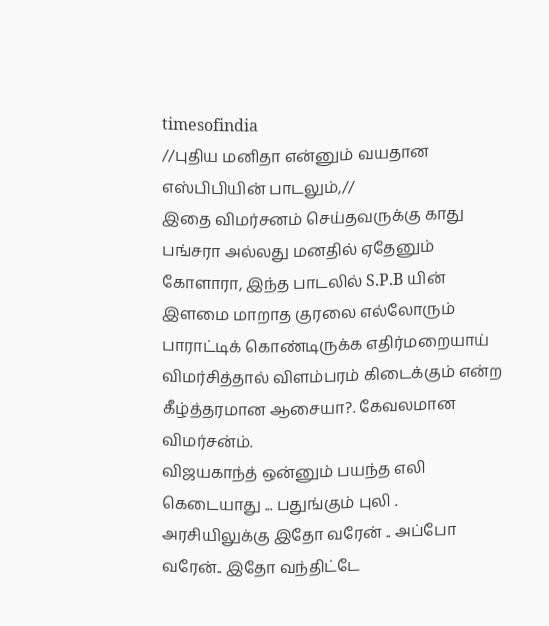timesofindia
//புதிய மனிதா என்னும் வயதான எஸ்பிபியின் பாடலும்,//
இதை விமர்சனம் செய்தவருக்கு காது பங்சரா அல்லது மனதில் ஏதேனும் கோளாரா, இந்த பாடலில் S.P.B யின் இளமை மாறாத குரலை எல்லோரும் பாராட்டிக் கொண்டிருக்க எதிர்மறையாய் விமர்சித்தால் விளம்பரம் கிடைக்கும் என்ற கீழ்த்தரமான ஆசையா?. கேவலமான விமர்சன்ம்.
விஜயகாந்த் ஒன்னும் பயந்த எலி கெடையாது ... பதுங்கும் புலி .
அரசியிலுக்கு இதோ வரேன் .. அப்போ வரேன்.. இதோ வந்திட்டே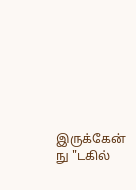இருக்கேன் நு "டகில்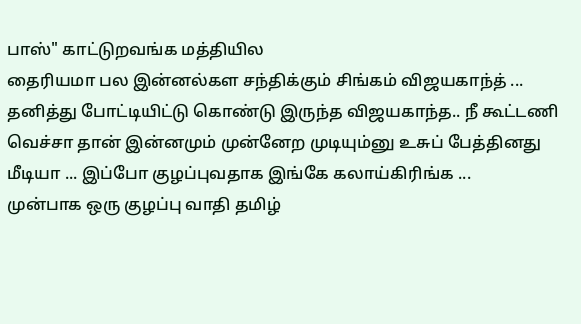பாஸ்" காட்டுறவங்க மத்தியில
தைரியமா பல இன்னல்கள சந்திக்கும் சிங்கம் விஜயகாந்த் ...
தனித்து போட்டியிட்டு கொண்டு இருந்த விஜயகாந்த.. நீ கூட்டணி வெச்சா தான் இன்னமும் முன்னேற முடியும்னு உசுப் பேத்தினது மீடியா ... இப்போ குழப்புவதாக இங்கே கலாய்கிரிங்க ...
முன்பாக ஒரு குழப்பு வாதி தமிழ்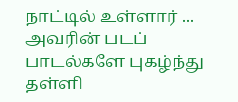நாட்டில் உள்ளார் ... அவரின் படப் பாடல்களே புகழ்ந்து தள்ளி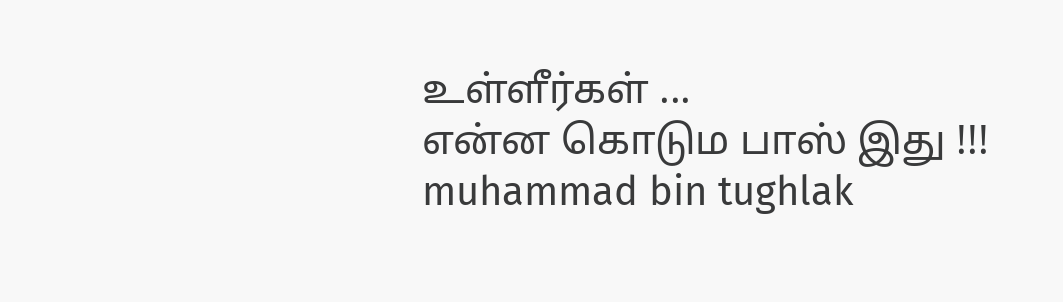உள்ளீர்கள் ...
என்ன கொடும பாஸ் இது !!!
muhammad bin tughlak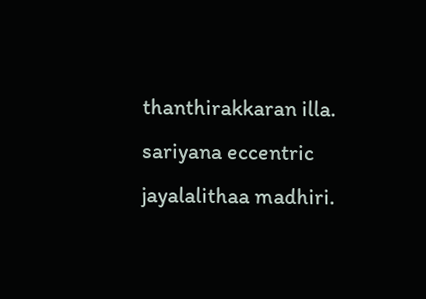thanthirakkaran illa. sariyana eccentric jayalalithaa madhiri.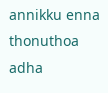annikku enna thonuthoa adha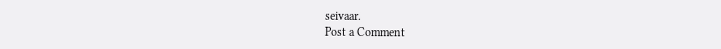seivaar.
Post a Comment